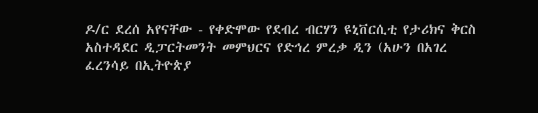ዶ/ር ደረሰ አየናቸው - የቀድሞው የደብረ ብርሃን ዩኒቨርሲቲ የታሪክና ቅርስ አስተዳደር ዲፓርትመንት መምህርና የድኅረ ምረቃ ዲን (አሁን በአገረ ፈረንሳይ በኢትዮጵያ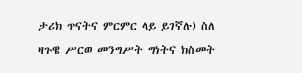ታሪክ ጥናትና ምርምር ላይ ይገኛሉ) ስለ ዛጉዌ ሥርወ መንግሥት ግነትና ክስመት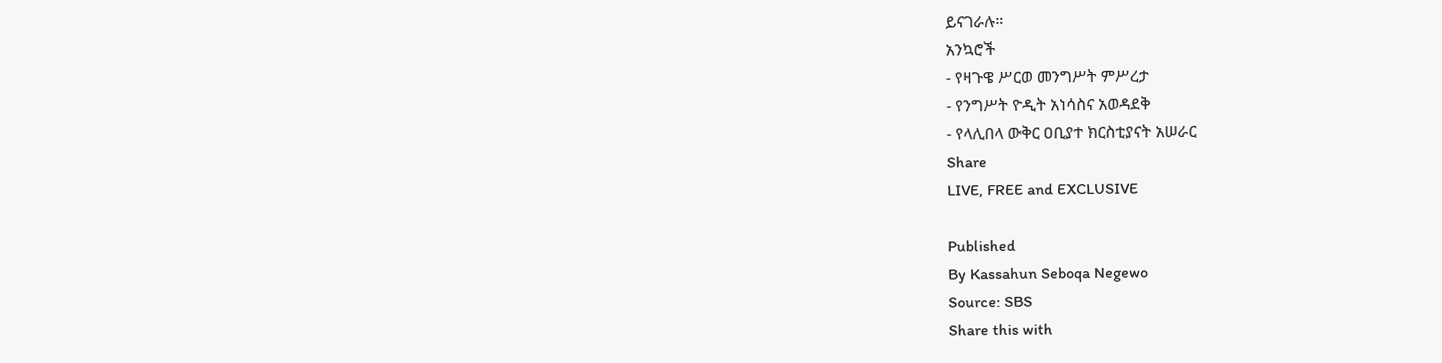ይናገራሉ።
አንኳሮች
- የዛጉዌ ሥርወ መንግሥት ምሥረታ
- የንግሥት ዮዲት አነሳስና አወዳደቅ
- የላሊበላ ውቅር ዐቢያተ ክርስቲያናት አሠራር
Share
LIVE, FREE and EXCLUSIVE

Published
By Kassahun Seboqa Negewo
Source: SBS
Share this with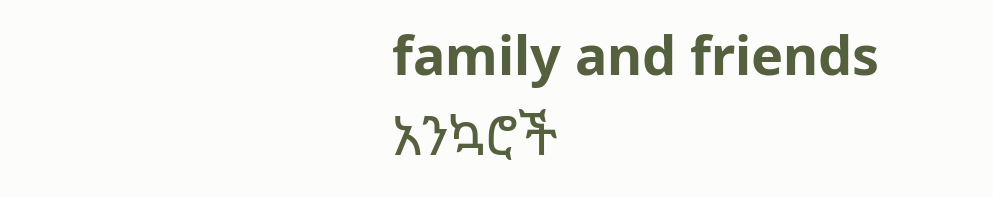family and friends
አንኳሮች